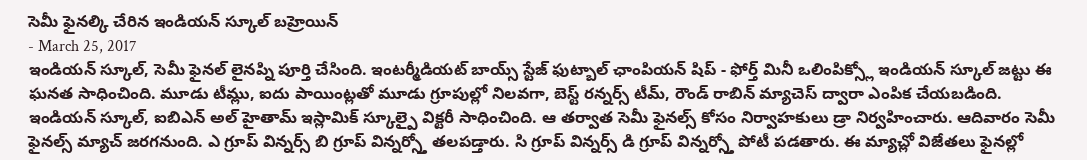సెమీ ఫైనల్కి చేరిన ఇండియన్ స్కూల్ బహ్రెయిన్
- March 25, 2017
ఇండియన్ స్కూల్, సెమీ ఫైనల్ లైనప్ని పూర్తి చేసింది. ఇంటర్మీడియట్ బాయ్స్ స్టేజ్ ఫుట్బాల్ ఛాంపియన్ షిప్ - ఫోర్త్ మినీ ఒలింపిక్స్లో ఇండియన్ స్కూల్ జట్టు ఈ ఘనత సాధించింది. మూడు టీమ్లు, ఐదు పాయింట్లతో మూడు గ్రూపుల్లో నిలవగా, బెస్ట్ రన్నర్స్ టీమ్, రౌండ్ రాబిన్ మ్యాచెస్ ద్వారా ఎంపిక చేయబడింది. ఇండియన్ స్కూల్, ఐబిఎన్ అల్ హైతామ్ ఇస్లామిక్ స్కూల్పై విక్టరీ సాధించింది. ఆ తర్వాత సెమీ ఫైనల్స్ కోసం నిర్వాహకులు డ్రా నిర్వహించారు. ఆదివారం సెమీ ఫైనల్స్ మ్యాచ్ జరగనుంది. ఎ గ్రూప్ విన్నర్స్ బి గ్రూప్ విన్నర్స్తో తలపడ్తారు. సి గ్రూప్ విన్నర్స్ డి గ్రూప్ విన్నర్స్తో పోటీ పడతారు. ఈ మ్యాచ్లో విజేతలు ఫైనల్లో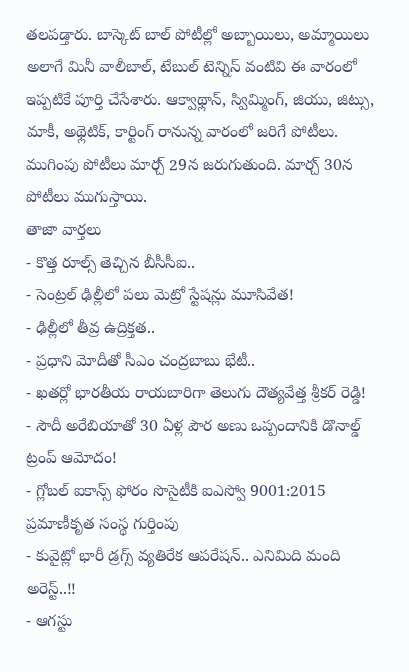తలపడ్తారు. బాస్కెట్ బాల్ పోటీల్లో అబ్బాయిలు, అమ్మాయిలు అలాగే మినీ వాలీబాల్, టేబుల్ టెన్నిస్ వంటివి ఈ వారంలో ఇప్పటికే పూర్తి చేసేశారు. ఆక్వాథ్లాన్, స్విమ్మింగ్, జియు, జిట్సు, మాకీ, అథ్లెటిక్, కార్టింగ్ రానున్న వారంలో జరిగే పోటీలు. ముగింపు పోటీలు మార్చ్ 29న జరుగుతుంది. మార్చ్ 30న పోటీలు ముగుస్తాయి.
తాజా వార్తలు
- కొత్త రూల్స్ తెచ్చిన బీసీసీఐ..
- సెంట్రల్ ఢిల్లీలో పలు మెట్రో స్టేషన్లు మూసివేత!
- ఢిల్లీలో తీవ్ర ఉద్రిక్తత..
- ప్రధాని మోదీతో సీఎం చంద్రబాబు భేటీ..
- ఖతర్లో భారతీయ రాయబారిగా తెలుగు దౌత్యవేత్త శ్రీకర్ రెడ్డి!
- సౌదీ అరేబియాతో 30 ఏళ్ల పౌర అణు ఒప్పందానికి డొనాల్డ్ ట్రంప్ ఆమోదం!
- గ్లోబల్ ఐకాన్స్ ఫోరం సొసైటీకి ఐఎస్వో 9001:2015 ప్రమాణీకృత సంస్థ గుర్తింపు
- కువైట్లో భారీ డ్రగ్స్ వ్యతిరేక ఆపరేషన్.. ఎనిమిది మంది అరెస్ట్..!!
- ఆగస్టు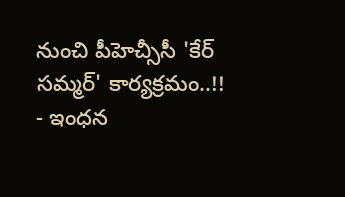నుంచి పీహెచ్సీసీ 'కేర్ సమ్మర్' కార్యక్రమం..!!
- ఇంధన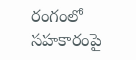రంగంలో సహకారంపై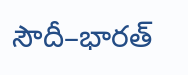సౌదీ–భారత్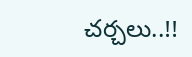చర్చలు..!!